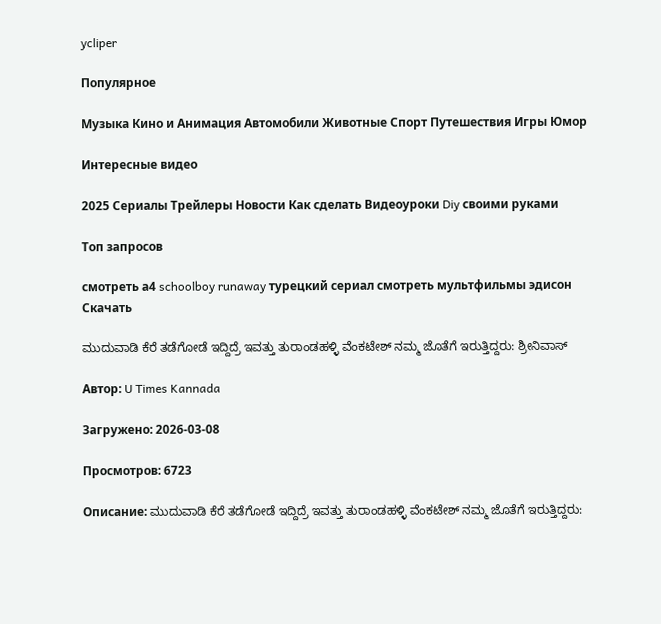ycliper

Популярное

Музыка Кино и Анимация Автомобили Животные Спорт Путешествия Игры Юмор

Интересные видео

2025 Сериалы Трейлеры Новости Как сделать Видеоуроки Diy своими руками

Топ запросов

смотреть а4 schoolboy runaway турецкий сериал смотреть мультфильмы эдисон
Скачать

ಮುದುವಾಡಿ ಕೆರೆ ತಡೆಗೋಡೆ ಇದ್ದಿದ್ರೆ ಇವತ್ತು ತುರಾಂಡಹಳ್ಳಿ ವೆಂಕಟೇಶ್ ನಮ್ಮ ಜೊತೆಗೆ ಇರುತ್ತಿದ್ದರು: ಶ್ರೀನಿವಾಸ್

Автор: U Times Kannada

Загружено: 2026-03-08

Просмотров: 6723

Описание: ಮುದುವಾಡಿ ಕೆರೆ ತಡೆಗೋಡೆ ಇದ್ದಿದ್ರೆ ಇವತ್ತು ತುರಾಂಡಹಳ್ಳಿ ವೆಂಕಟೇಶ್ ನಮ್ಮ ಜೊತೆಗೆ ಇರುತ್ತಿದ್ದರು: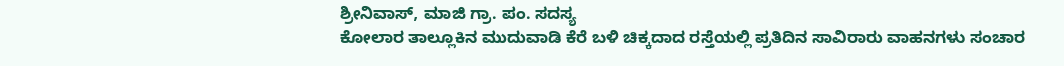ಶ್ರೀನಿವಾಸ್, ಮಾಜಿ ಗ್ರಾ. ಪಂ. ಸದಸ್ಯ
ಕೋಲಾರ ತಾಲ್ಲೂಕಿನ ಮುದುವಾಡಿ ಕೆರೆ ಬಳಿ ಚಿಕ್ಕದಾದ ರಸ್ತೆಯಲ್ಲಿ ಪ್ರತಿದಿನ ಸಾವಿರಾರು ವಾಹನಗಳು ಸಂಚಾರ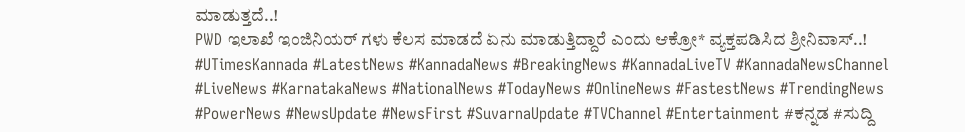ಮಾಡುತ್ತದೆ..!
PWD ಇಲಾಖೆ ಇಂಜಿನಿಯರ್ ಗಳು ಕೆಲಸ ಮಾಡದೆ ಏನು ಮಾಡುತ್ತಿದ್ದಾರೆ ಎಂದು ಆಕ್ರೋ* ವ್ಯಕ್ತಪಡಿಸಿದ ಶ್ರೀನಿವಾಸ್..! #UTimesKannada #LatestNews #KannadaNews #BreakingNews #KannadaLiveTV #KannadaNewsChannel #LiveNews #KarnatakaNews #NationalNews #TodayNews #OnlineNews #FastestNews #TrendingNews #PowerNews #NewsUpdate #NewsFirst #SuvarnaUpdate #TVChannel #Entertainment #ಕನ್ನಡ #ಸುದ್ದಿ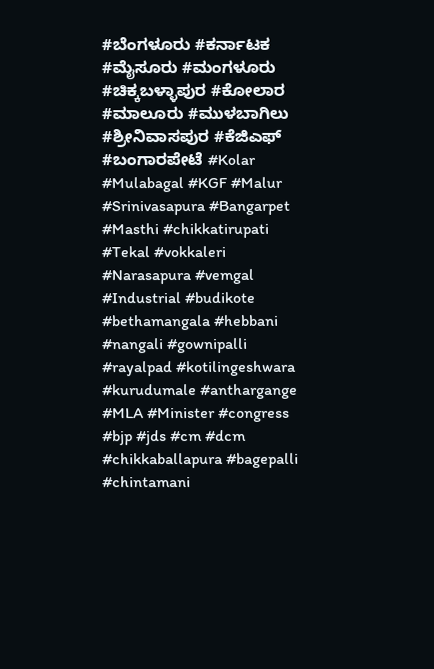#ಬೆಂಗಳೂರು #ಕರ್ನಾಟಕ #ಮೈಸೂರು #ಮಂಗಳೂರು #ಚಿಕ್ಕಬಳ್ಳಾಪುರ #ಕೋಲಾರ #ಮಾಲೂರು #ಮುಳಬಾಗಿಲು #ಶ್ರೀನಿವಾಸಪುರ #ಕೆಜಿಎಫ್ #ಬಂಗಾರಪೇಟೆ #Kolar #Mulabagal #KGF #Malur #Srinivasapura #Bangarpet #Masthi #chikkatirupati #Tekal #vokkaleri #Narasapura #vemgal #Industrial #budikote #bethamangala #hebbani #nangali #gownipalli #rayalpad #kotilingeshwara #kurudumale #anthargange #MLA #Minister #congress #bjp #jds #cm #dcm #chikkaballapura #bagepalli #chintamani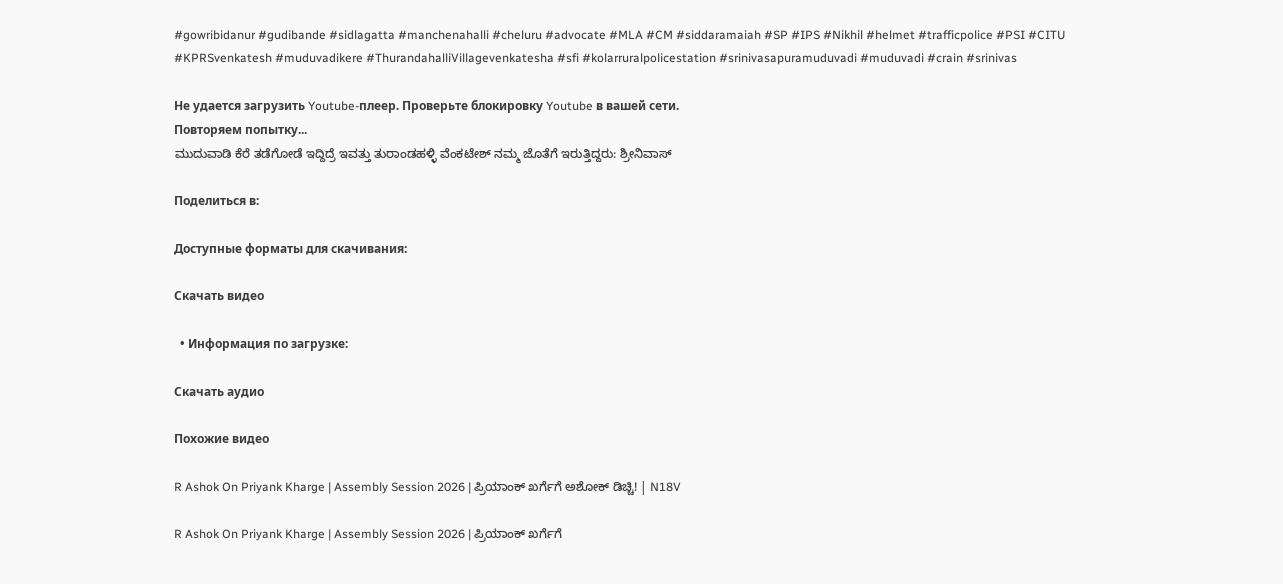#gowribidanur #gudibande #sidlagatta #manchenahalli #cheluru #advocate #MLA #CM #siddaramaiah #SP #IPS #Nikhil #helmet #trafficpolice #PSI #CITU #KPRSvenkatesh #muduvadikere #ThurandahalliVillagevenkatesha #sfi #kolarruralpolicestation #srinivasapuramuduvadi #muduvadi #crain #srinivas

Не удается загрузить Youtube-плеер. Проверьте блокировку Youtube в вашей сети.
Повторяем попытку...
ಮುದುವಾಡಿ ಕೆರೆ ತಡೆಗೋಡೆ ಇದ್ದಿದ್ರೆ ಇವತ್ತು ತುರಾಂಡಹಳ್ಳಿ ವೆಂಕಟೇಶ್ ನಮ್ಮ ಜೊತೆಗೆ ಇರುತ್ತಿದ್ದರು: ಶ್ರೀನಿವಾಸ್

Поделиться в:

Доступные форматы для скачивания:

Скачать видео

  • Информация по загрузке:

Скачать аудио

Похожие видео

R Ashok On Priyank Kharge | Assembly Session 2026 | ಪ್ರಿಯಾಂಕ್ ಖರ್ಗೆಗೆ ಅಶೋಕ್ ಡಿಚ್ಚಿ! | N18V

R Ashok On Priyank Kharge | Assembly Session 2026 | ಪ್ರಿಯಾಂಕ್ ಖರ್ಗೆಗೆ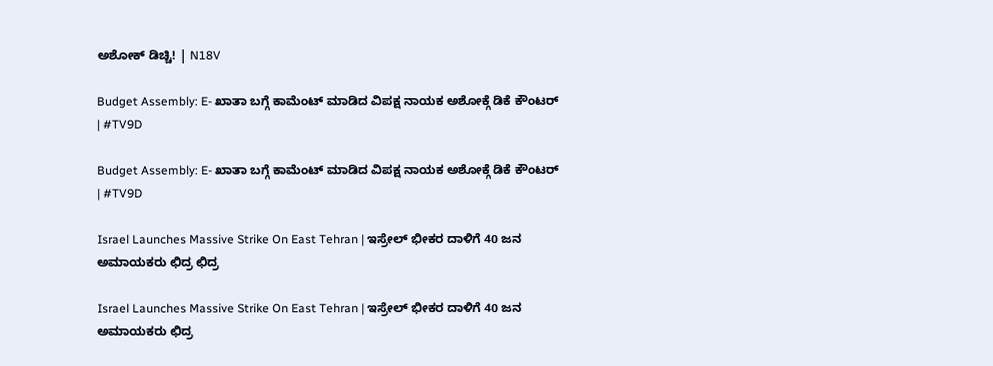ಅಶೋಕ್ ಡಿಚ್ಚಿ! | N18V

Budget Assembly: E- ಖಾತಾ ಬಗ್ಗೆ ಕಾಮೆಂಟ್ ಮಾಡಿದ ವಿಪಕ್ಷ ನಾಯಕ ಅಶೋಕ್ಗೆ ಡಿಕೆ ಕೌಂಟರ್ | #TV9D

Budget Assembly: E- ಖಾತಾ ಬಗ್ಗೆ ಕಾಮೆಂಟ್ ಮಾಡಿದ ವಿಪಕ್ಷ ನಾಯಕ ಅಶೋಕ್ಗೆ ಡಿಕೆ ಕೌಂಟರ್ | #TV9D

Israel Launches Massive Strike On East Tehran | ಇಸ್ರೇಲ್ ಭೀಕರ ದಾಳಿಗೆ 40 ಜನ ಅಮಾಯಕರು ಛಿದ್ರ ಛಿದ್ರ

Israel Launches Massive Strike On East Tehran | ಇಸ್ರೇಲ್ ಭೀಕರ ದಾಳಿಗೆ 40 ಜನ ಅಮಾಯಕರು ಛಿದ್ರ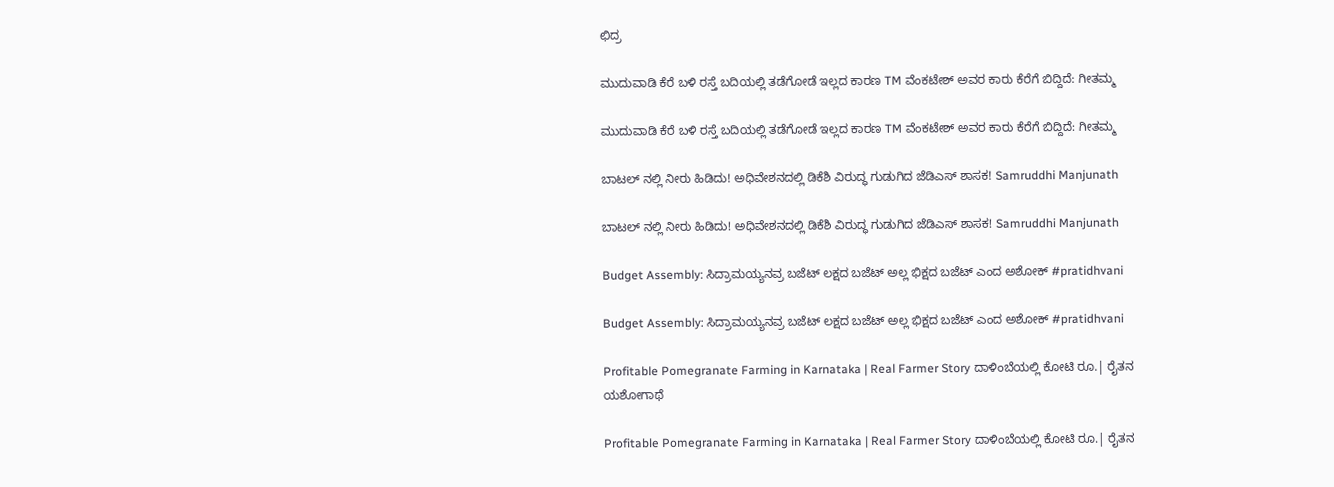ಛಿದ್ರ

ಮುದುವಾಡಿ ಕೆರೆ ಬಳಿ ರಸ್ತೆ ಬದಿಯಲ್ಲಿ ತಡೆಗೋಡೆ ಇಲ್ಲದ ಕಾರಣ TM ವೆಂಕಟೇಶ್ ಅವರ ಕಾರು ಕೆರೆಗೆ ಬಿದ್ದಿದೆ: ಗೀತಮ್ಮ

ಮುದುವಾಡಿ ಕೆರೆ ಬಳಿ ರಸ್ತೆ ಬದಿಯಲ್ಲಿ ತಡೆಗೋಡೆ ಇಲ್ಲದ ಕಾರಣ TM ವೆಂಕಟೇಶ್ ಅವರ ಕಾರು ಕೆರೆಗೆ ಬಿದ್ದಿದೆ: ಗೀತಮ್ಮ

ಬಾಟಲ್ ನಲ್ಲಿ ನೀರು ಹಿಡಿದು! ಅಧಿವೇಶನದಲ್ಲಿ ಡಿಕೆಶಿ ವಿರುದ್ಧ ಗುಡುಗಿದ ಜೆಡಿಎಸ್ ಶಾಸಕ! Samruddhi Manjunath

ಬಾಟಲ್ ನಲ್ಲಿ ನೀರು ಹಿಡಿದು! ಅಧಿವೇಶನದಲ್ಲಿ ಡಿಕೆಶಿ ವಿರುದ್ಧ ಗುಡುಗಿದ ಜೆಡಿಎಸ್ ಶಾಸಕ! Samruddhi Manjunath

Budget Assembly: ಸಿದ್ರಾಮಯ್ಯನವ್ರ ಬಜೆಟ್ ಲಕ್ಷದ ಬಜೆಟ್ ಅಲ್ಲ ಭಿಕ್ಷದ ಬಜೆಟ್ ಎಂದ ಅಶೋಕ್ #pratidhvani

Budget Assembly: ಸಿದ್ರಾಮಯ್ಯನವ್ರ ಬಜೆಟ್ ಲಕ್ಷದ ಬಜೆಟ್ ಅಲ್ಲ ಭಿಕ್ಷದ ಬಜೆಟ್ ಎಂದ ಅಶೋಕ್ #pratidhvani

Profitable Pomegranate Farming in Karnataka | Real Farmer Story ದಾಳಿಂಬೆಯಲ್ಲಿ ಕೋಟಿ ರೂ.| ರೈತನ ಯಶೋಗಾಥೆ

Profitable Pomegranate Farming in Karnataka | Real Farmer Story ದಾಳಿಂಬೆಯಲ್ಲಿ ಕೋಟಿ ರೂ.| ರೈತನ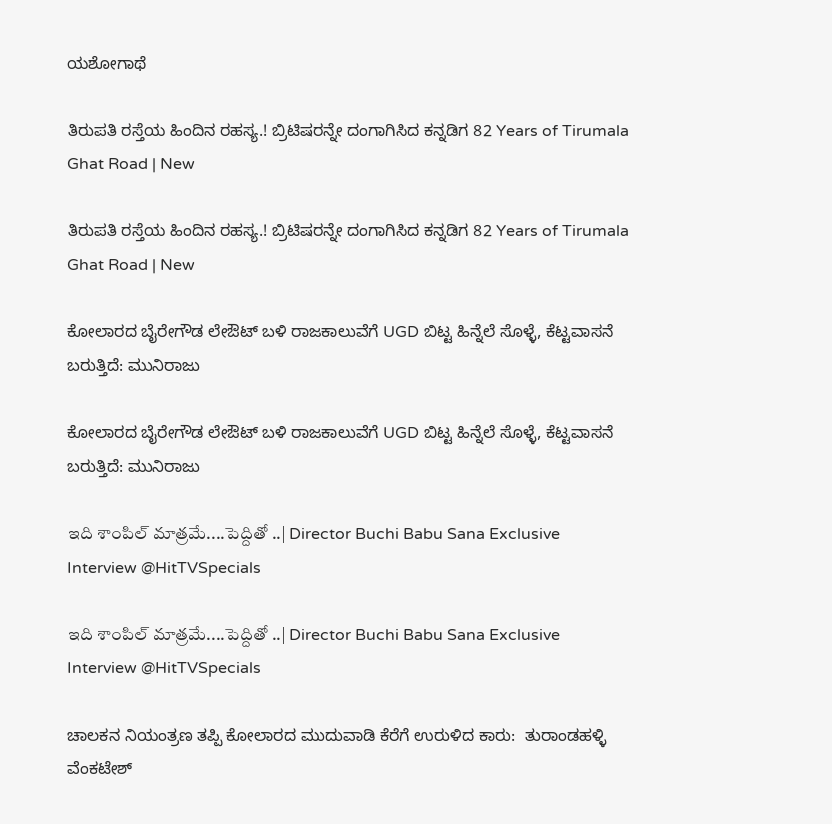ಯಶೋಗಾಥೆ

ತಿರುಪತಿ ರಸ್ತೆಯ ಹಿಂದಿನ ರಹಸ್ಯ.! ಬ್ರಿಟಿಷರನ್ನೇ ದಂಗಾಗಿಸಿದ ಕನ್ನಡಿಗ 82 Years of Tirumala Ghat Road | New

ತಿರುಪತಿ ರಸ್ತೆಯ ಹಿಂದಿನ ರಹಸ್ಯ.! ಬ್ರಿಟಿಷರನ್ನೇ ದಂಗಾಗಿಸಿದ ಕನ್ನಡಿಗ 82 Years of Tirumala Ghat Road | New

ಕೋಲಾರದ ಬೈರೇಗೌಡ ಲೇಔಟ್ ಬಳಿ ರಾಜಕಾಲುವೆಗೆ UGD ಬಿಟ್ಟ ಹಿನ್ನೆಲೆ ಸೊಳ್ಳೆ, ಕೆಟ್ಟವಾಸನೆ ಬರುತ್ತಿದೆ: ಮುನಿರಾಜು

ಕೋಲಾರದ ಬೈರೇಗೌಡ ಲೇಔಟ್ ಬಳಿ ರಾಜಕಾಲುವೆಗೆ UGD ಬಿಟ್ಟ ಹಿನ್ನೆಲೆ ಸೊಳ್ಳೆ, ಕೆಟ್ಟವಾಸನೆ ಬರುತ್ತಿದೆ: ಮುನಿರಾಜು

ఇది శాంపిల్ మాత్రమే....పెద్దితో ..| Director Buchi Babu Sana Exclusive Interview @HitTVSpecials

ఇది శాంపిల్ మాత్రమే....పెద్దితో ..| Director Buchi Babu Sana Exclusive Interview @HitTVSpecials

ಚಾಲಕನ ನಿಯಂತ್ರಣ ತಪ್ಪಿ ಕೋಲಾರದ ಮುದುವಾಡಿ ಕೆರೆಗೆ ಉರುಳಿದ ಕಾರು:  ತುರಾಂಡಹಳ್ಳಿ ವೆಂಕಟೇಶ್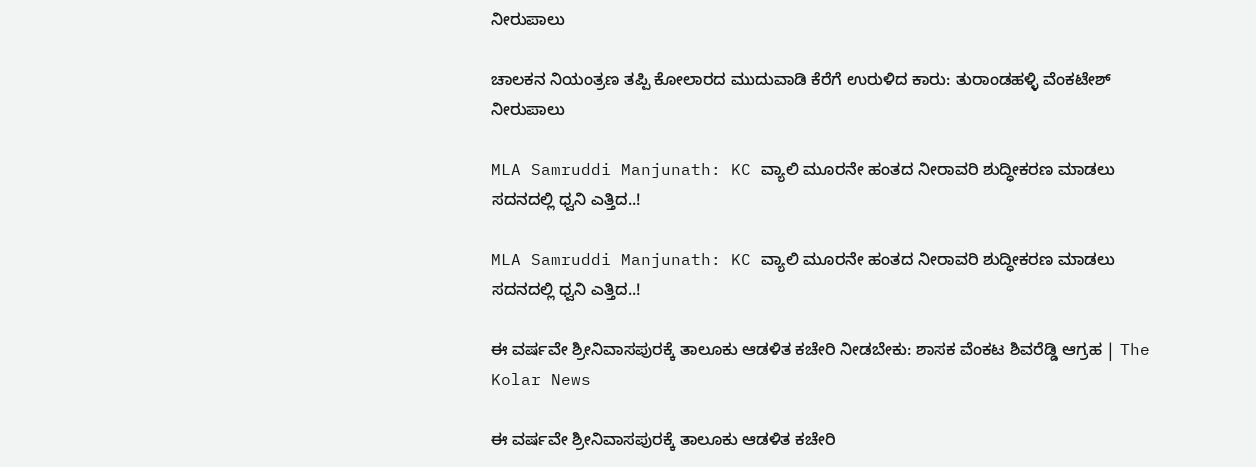ನೀರುಪಾಲು

ಚಾಲಕನ ನಿಯಂತ್ರಣ ತಪ್ಪಿ ಕೋಲಾರದ ಮುದುವಾಡಿ ಕೆರೆಗೆ ಉರುಳಿದ ಕಾರು: ತುರಾಂಡಹಳ್ಳಿ ವೆಂಕಟೇಶ್ ನೀರುಪಾಲು

MLA Samruddi Manjunath: KC ವ್ಯಾಲಿ ಮೂರನೇ ಹಂತದ ನೀರಾವರಿ ಶುದ್ಧೀಕರಣ ಮಾಡಲು ಸದನದಲ್ಲಿ ಧ್ವನಿ ಎತ್ತಿದ..!

MLA Samruddi Manjunath: KC ವ್ಯಾಲಿ ಮೂರನೇ ಹಂತದ ನೀರಾವರಿ ಶುದ್ಧೀಕರಣ ಮಾಡಲು ಸದನದಲ್ಲಿ ಧ್ವನಿ ಎತ್ತಿದ..!

ಈ ವರ್ಷವೇ ಶ್ರೀನಿವಾಸಪುರಕ್ಕೆ ತಾಲೂಕು ಆಡಳಿತ ಕಚೇರಿ ನೀಡಬೇಕು: ಶಾಸಕ ವೆಂಕಟ ಶಿವರೆಡ್ಡಿ ಆಗ್ರಹ | The Kolar News

ಈ ವರ್ಷವೇ ಶ್ರೀನಿವಾಸಪುರಕ್ಕೆ ತಾಲೂಕು ಆಡಳಿತ ಕಚೇರಿ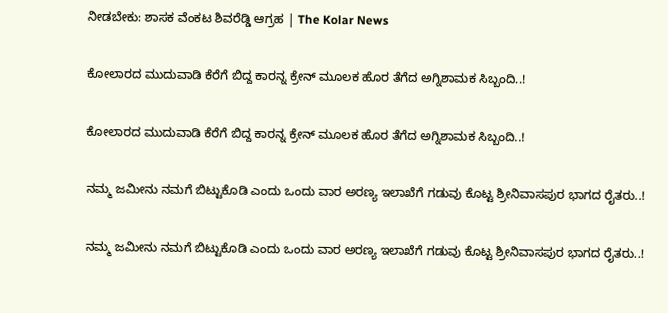ನೀಡಬೇಕು: ಶಾಸಕ ವೆಂಕಟ ಶಿವರೆಡ್ಡಿ ಆಗ್ರಹ | The Kolar News

ಕೋಲಾರದ ಮುದುವಾಡಿ ಕೆರೆಗೆ ಬಿದ್ದ ಕಾರನ್ನ ಕ್ರೇನ್ ಮೂಲಕ ಹೊರ ತೆಗೆದ ಅಗ್ನಿಶಾಮಕ ಸಿಬ್ಬಂದಿ..!

ಕೋಲಾರದ ಮುದುವಾಡಿ ಕೆರೆಗೆ ಬಿದ್ದ ಕಾರನ್ನ ಕ್ರೇನ್ ಮೂಲಕ ಹೊರ ತೆಗೆದ ಅಗ್ನಿಶಾಮಕ ಸಿಬ್ಬಂದಿ..!

ನಮ್ಮ ಜಮೀನು ನಮಗೆ ಬಿಟ್ಟುಕೊಡಿ ಎಂದು ಒಂದು ವಾರ ಅರಣ್ಯ ಇಲಾಖೆಗೆ ಗಡುವು ಕೊಟ್ಟ ಶ್ರೀನಿವಾಸಪುರ ಭಾಗದ ರೈತರು..!

ನಮ್ಮ ಜಮೀನು ನಮಗೆ ಬಿಟ್ಟುಕೊಡಿ ಎಂದು ಒಂದು ವಾರ ಅರಣ್ಯ ಇಲಾಖೆಗೆ ಗಡುವು ಕೊಟ್ಟ ಶ್ರೀನಿವಾಸಪುರ ಭಾಗದ ರೈತರು..!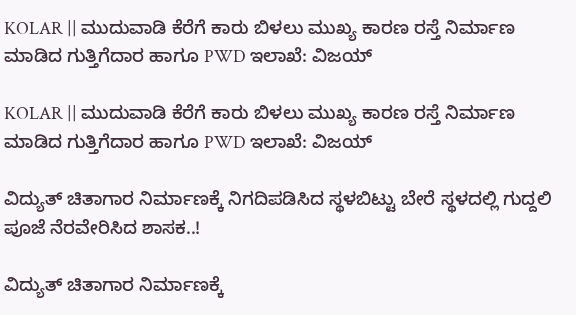KOLAR || ಮುದುವಾಡಿ ಕೆರೆಗೆ ಕಾರು ಬಿಳಲು ಮುಖ್ಯ ಕಾರಣ ರಸ್ತೆ ನಿರ್ಮಾಣ ಮಾಡಿದ ಗುತ್ತಿಗೆದಾರ ಹಾಗೂ PWD ಇಲಾಖೆ: ವಿಜಯ್

KOLAR || ಮುದುವಾಡಿ ಕೆರೆಗೆ ಕಾರು ಬಿಳಲು ಮುಖ್ಯ ಕಾರಣ ರಸ್ತೆ ನಿರ್ಮಾಣ ಮಾಡಿದ ಗುತ್ತಿಗೆದಾರ ಹಾಗೂ PWD ಇಲಾಖೆ: ವಿಜಯ್

ವಿದ್ಯುತ್ ಚಿತಾಗಾರ ನಿರ್ಮಾಣಕ್ಕೆ ನಿಗದಿಪಡಿಸಿದ ಸ್ಥಳಬಿಟ್ಟು ಬೇರೆ ಸ್ಥಳದಲ್ಲಿ ಗುದ್ದಲಿ ಪೂಜೆ ನೆರವೇರಿಸಿದ ಶಾಸಕ..!

ವಿದ್ಯುತ್ ಚಿತಾಗಾರ ನಿರ್ಮಾಣಕ್ಕೆ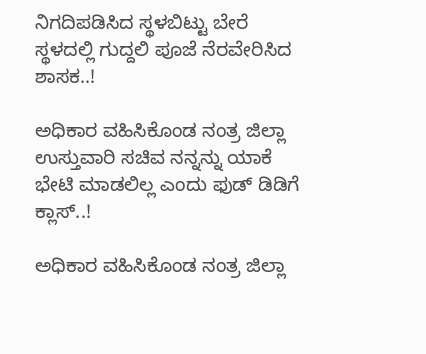ನಿಗದಿಪಡಿಸಿದ ಸ್ಥಳಬಿಟ್ಟು ಬೇರೆ ಸ್ಥಳದಲ್ಲಿ ಗುದ್ದಲಿ ಪೂಜೆ ನೆರವೇರಿಸಿದ ಶಾಸಕ..!

ಅಧಿಕಾರ ವಹಿಸಿಕೊಂಡ ನಂತ್ರ ಜಿಲ್ಲಾ ಉಸ್ತುವಾರಿ ಸಚಿವ ನನ್ನನ್ನು ಯಾಕೆ ಭೇಟಿ‌ ಮಾಡಲಿಲ್ಲ ಎಂದು ಫುಡ್ ಡಿಡಿಗೆ ಕ್ಲಾಸ್..!

ಅಧಿಕಾರ ವಹಿಸಿಕೊಂಡ ನಂತ್ರ ಜಿಲ್ಲಾ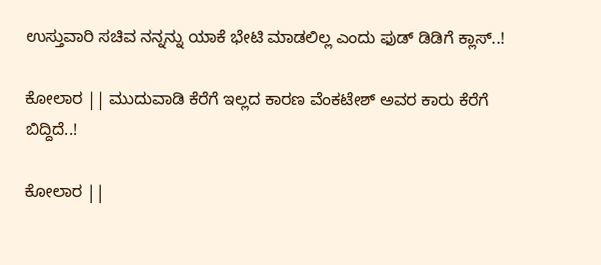ಉಸ್ತುವಾರಿ ಸಚಿವ ನನ್ನನ್ನು ಯಾಕೆ ಭೇಟಿ‌ ಮಾಡಲಿಲ್ಲ ಎಂದು ಫುಡ್ ಡಿಡಿಗೆ ಕ್ಲಾಸ್..!

ಕೋಲಾರ || ಮುದುವಾಡಿ ಕೆರೆಗೆ ಇಲ್ಲದ ಕಾರಣ ವೆಂಕಟೇಶ್ ಅವರ ಕಾರು ಕೆರೆಗೆ ಬಿದ್ದಿದೆ..!

ಕೋಲಾರ ||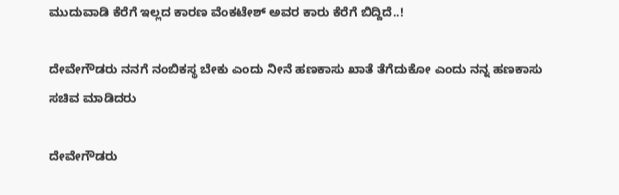ಮುದುವಾಡಿ ಕೆರೆಗೆ ಇಲ್ಲದ ಕಾರಣ ವೆಂಕಟೇಶ್ ಅವರ ಕಾರು ಕೆರೆಗೆ ಬಿದ್ದಿದೆ..!

ದೇವೇಗೌಡರು ನನಗೆ ನಂಬಿಕಸ್ಥ ಬೇಕು ಎಂದು ನೀನೆ ಹಣಕಾಸು ಖಾತೆ ತೆಗೆದುಕೋ ಎಂದು ನನ್ನ ಹಣಕಾಸು ಸಚಿವ ಮಾಡಿದರು

ದೇವೇಗೌಡರು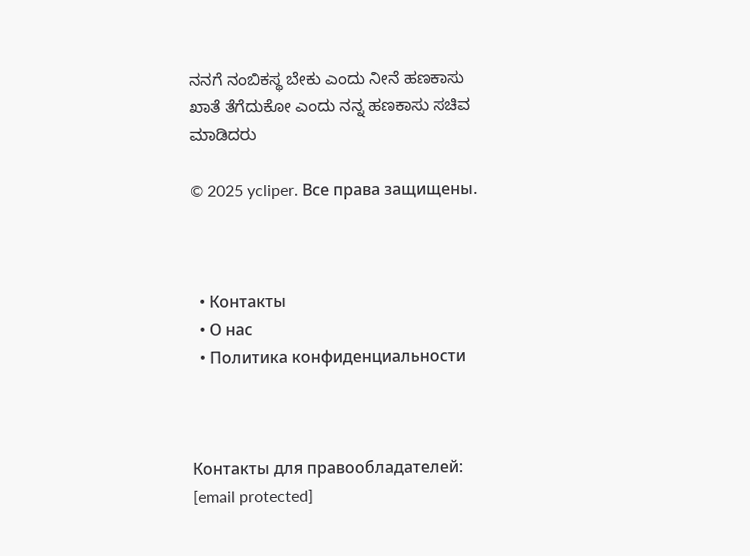ನನಗೆ ನಂಬಿಕಸ್ಥ ಬೇಕು ಎಂದು ನೀನೆ ಹಣಕಾಸು ಖಾತೆ ತೆಗೆದುಕೋ ಎಂದು ನನ್ನ ಹಣಕಾಸು ಸಚಿವ ಮಾಡಿದರು

© 2025 ycliper. Все права защищены.



  • Контакты
  • О нас
  • Политика конфиденциальности



Контакты для правообладателей: [email protected]